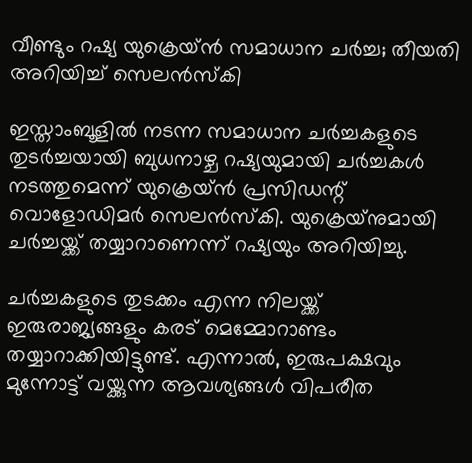വീണ്ടും റഷ്യ യുക്രെയ്ൻ സമാധാന ചർച്ച; തീയതി അറിയിച്ച് സെലൻസ്‌കി

ഇസ്താംബൂളിൽ നടന്ന സമാധാന ചർച്ചകളുടെ തുടർച്ചയായി ബുധനാഴ്ച റഷ്യയുമായി ചർച്ചകൾ നടത്തുമെന്ന് യുക്രെയ്ന്‍ പ്രസിഡന്റ് വൊളോഡിമർ സെലൻസ്‌കി. യുക്രെയ്‌നുമായി ചർച്ചയ്ക്ക് തയ്യാറാണെന്ന് റഷ്യയും അറിയിച്ചു.

ചർച്ചകളുടെ തുടക്കം എന്ന നിലയ്ക്ക് ഇരുരാജ്യങ്ങളും കരട് മെമ്മോറാണ്ടം തയ്യാറാക്കിയിട്ടുണ്ട്. എന്നാല്‍, ഇരുപക്ഷവും മുന്നോട്ട് വയ്ക്കുന്ന ആവശ്യങ്ങള്‍ വിപരീത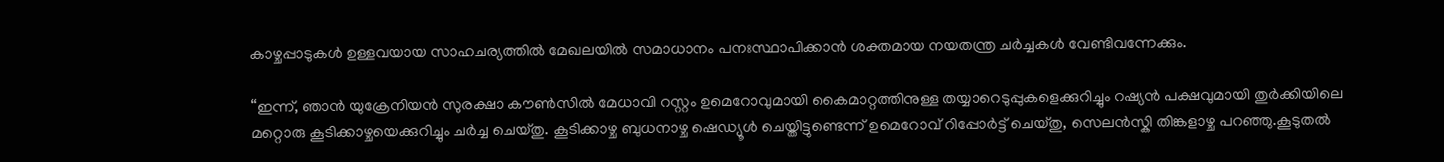കാഴ്ചപ്പാടുകള്‍ ഉള്ളവയായ സാഹചര്യത്തില്‍ മേഖലയില്‍ സമാധാനം പനഃസ്ഥാപിക്കാന്‍ ശക്തമായ നയതന്ത്ര ചർച്ചകള്‍ വേണ്ടിവന്നേക്കും.

“ഇന്ന്, ഞാൻ യുക്രേനിയൻ സുരക്ഷാ കൗൺസിൽ മേധാവി റസ്റ്റം ഉമെറോവുമായി കൈമാറ്റത്തിനുള്ള തയ്യാറെടുപ്പുകളെക്കുറിച്ചും റഷ്യൻ പക്ഷവുമായി തുർക്കിയിലെ മറ്റൊരു കൂടിക്കാഴ്ചയെക്കുറിച്ചും ചർച്ച ചെയ്തു. കൂടിക്കാഴ്ച ബുധനാഴ്ച ഷെഡ്യൂൾ ചെയ്തിട്ടുണ്ടെന്ന് ഉമെറോവ് റിപ്പോർട്ട് ചെയ്തു, സെലന്‍സ്കി തിങ്കളാഴ്ച പറഞ്ഞു.കൂടുതല്‍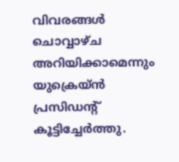വിവരങ്ങള്‍ ചൊവ്വാഴ്ച അറിയിക്കാമെന്നും യുക്രെയ്ന്‍ പ്രസിഡന്റ് കൂട്ടിച്ചേർത്തു.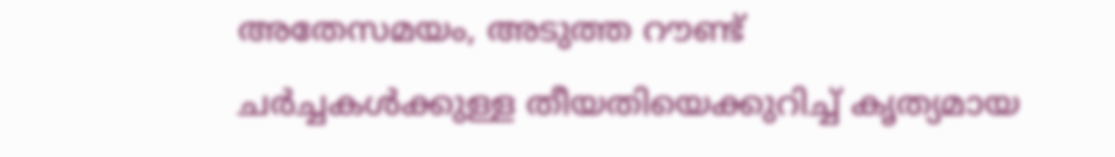അതേസമയം, അടുത്ത റൗണ്ട് ചർച്ചകൾക്കുള്ള തീയതിയെക്കുറിച്ച് കൃത്യമായ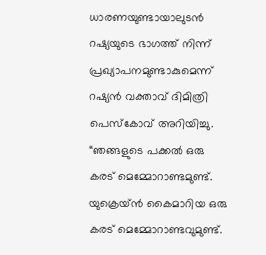ധാരണയുണ്ടായാലുടൻ റഷ്യയുടെ ഭാഗത്ത് നിന്ന് പ്രഖ്യാപനമുണ്ടാകുമെന്ന് റഷ്യന്‍ വക്താവ് ദിമിത്രി പെസ്‌കോവ് അറിയിച്ചു. “ഞങ്ങളുടെ പക്കല്‍ ഒരു കരട് മെമ്മോറാണ്ടമുണ്ട്. യുക്രെയ്ന്‍ കൈമാറിയ ഒരു കരട് മെമ്മോറാണ്ടവുമുണ്ട്.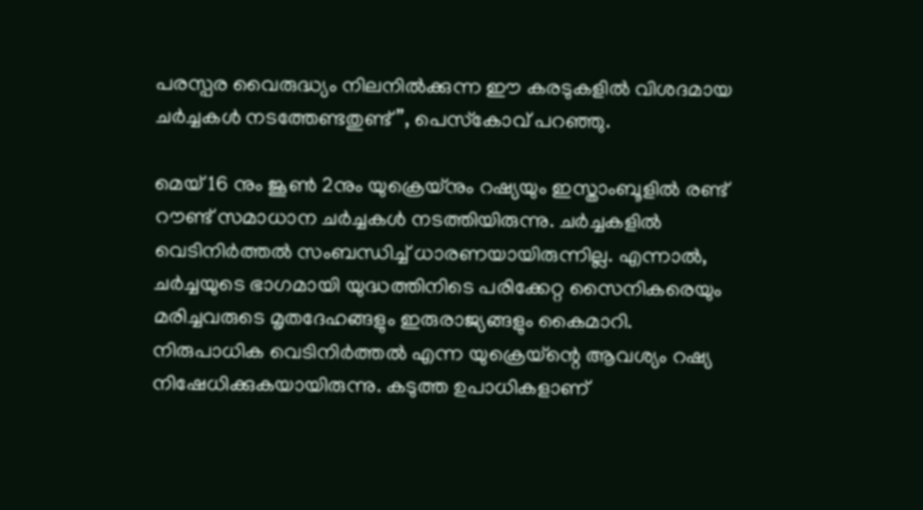പരസ്പര വൈരുദ്ധ്യം നിലനില്‍ക്കുന്ന ഈ കരടുകളില്‍ വിശദമായ ചർച്ചകള്‍ നടത്തേണ്ടതുണ്ട്”, പെസ്‌കോവ് പറഞ്ഞു.

മെയ് 16 നും ജൂൺ 2നും യുക്രെയ്‌നും റഷ്യയും ഇസ്താംബൂളിൽ രണ്ട് റൗണ്ട് സമാധാന ചർച്ചകൾ നടത്തിയിരുന്നു. ചർച്ചകളില്‍ വെടിനിർത്തല്‍ സംബന്ധിച്ച് ധാരണയായിരുന്നില്ല. എന്നാല്‍, ചർച്ചയുടെ ഭാഗമായി യുദ്ധത്തിനിടെ പരിക്കേറ്റ സൈനികരെയും മരിച്ചവരുടെ മൃതദേഹങ്ങളും ഇരുരാജ്യങ്ങളും കൈമാറി. നിരുപാധിക വെടിനിർത്തല്‍ എന്ന യുക്രെയ്‌ന്റെ ആവശ്യം റഷ്യ നിഷേധിക്കുകയായിരുന്നു. കടുത്ത ഉപാധികളാണ്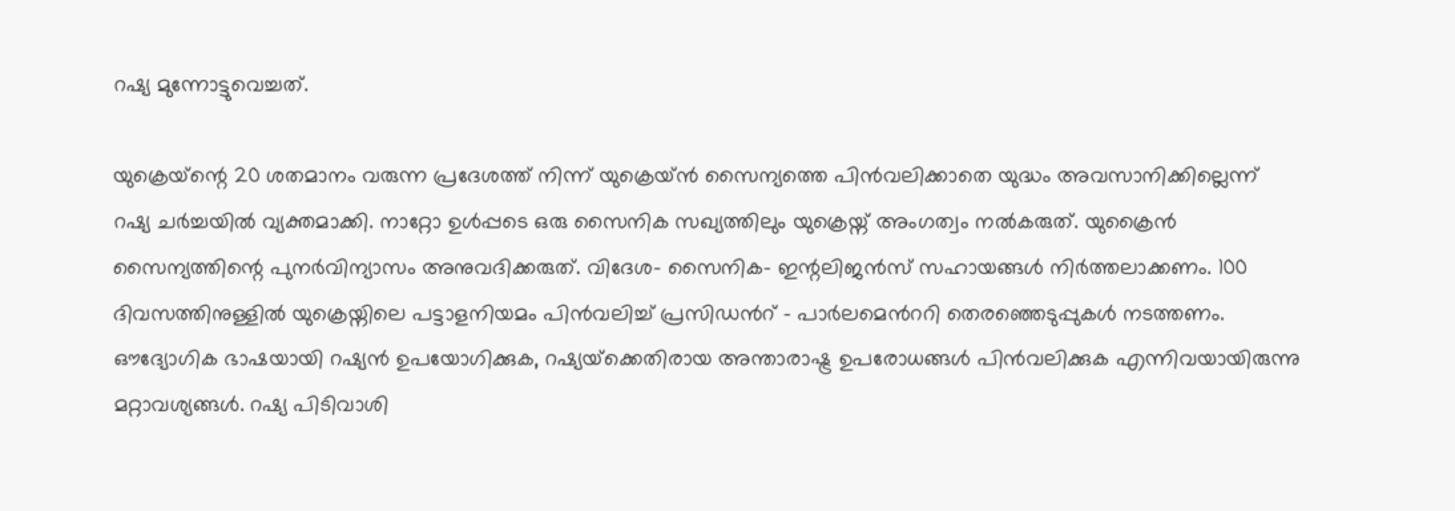റഷ്യ മുന്നോട്ടുവെച്ചത്.

യുക്രെയ്‌ന്റെ 20 ശതമാനം വരുന്ന പ്രദേശത്ത് നിന്ന് യുക്രെയ്ന്‍ സൈന്യത്തെ പിന്‍വലിക്കാതെ യുദ്ധം അവസാനിക്കില്ലെന്ന് റഷ്യ ചർച്ചയില്‍ വ്യക്തമാക്കി. നാറ്റോ ഉള്‍പ്പടെ ഒരു സൈനിക സഖ്യത്തിലും യുക്രെയ്ന് അംഗത്വം നല്‍കരുത്. യുക്രൈൻ സൈന്യത്തിന്റെ പുനർവിന്യാസം അനുവദിക്കരുത്. വിദേശ- സൈനിക- ഇന്റലിജൻസ് സഹായങ്ങള്‍ നിർത്തലാക്കണം. 100 ദിവസത്തിനുള്ളിൽ യുക്രെയ്നിലെ പട്ടാളനിയമം പിന്‍വലിച്ച് പ്രസിഡന്‍റ് – പാർലമെന്‍ററി തെരഞ്ഞെടുപ്പുകള്‍ നടത്തണം. ഔദ്യോഗിക ഭാഷയായി റഷ്യൻ ഉപയോഗിക്കുക, റഷ്യയ്‌ക്കെതിരായ അന്താരാഷ്ട്ര ഉപരോധങ്ങൾ പിൻവലിക്കുക എന്നിവയായിരുന്നു മറ്റാവശ്യങ്ങള്‍. റഷ്യ പിടിവാശി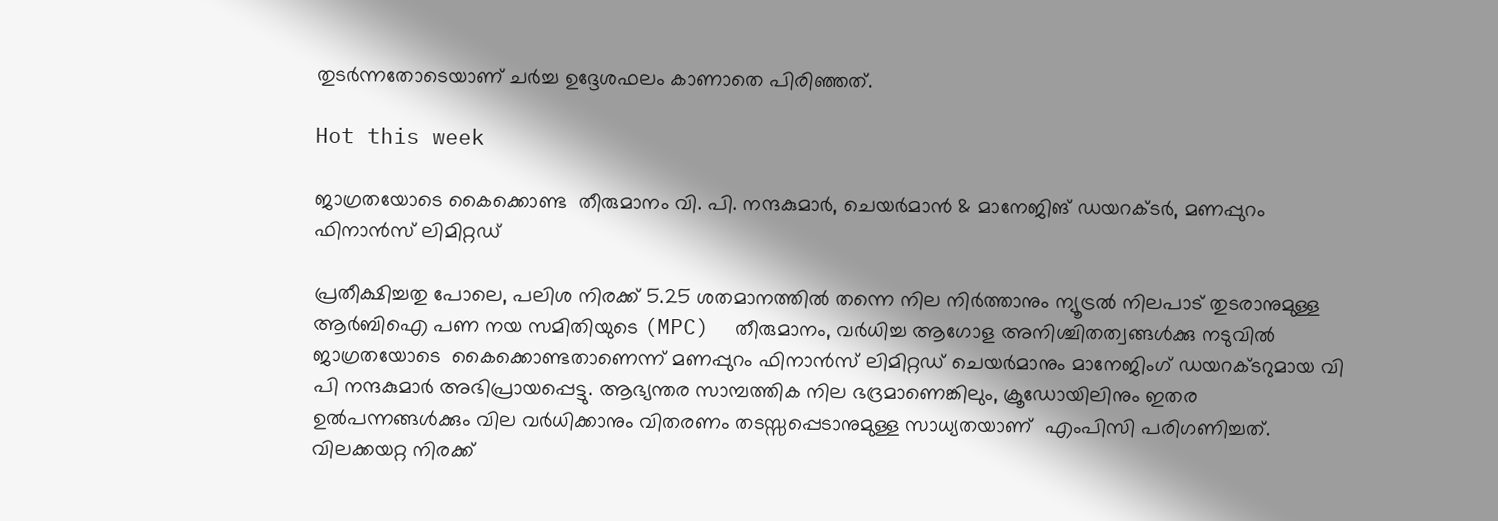തുടർന്നതോടെയാണ് ചർച്ച ഉദ്ദേശഫലം കാണാതെ പിരിഞ്ഞത്.

Hot this week

ജാഗ്രതയോടെ കൈക്കൊണ്ട  തീരുമാനം വി. പി. നന്ദകുമാർ, ചെയർമാൻ & മാനേജിങ് ഡയറക്ടർ, മണപ്പുറം ഫിനാൻസ് ലിമിറ്റഡ്

പ്രതീക്ഷിച്ചതു പോലെ, പലിശ നിരക്ക് 5.25 ശതമാനത്തില്‍ തന്നെ നില നിര്‍ത്താനും ന്യൂട്രല്‍ നിലപാട് തുടരാനുമുള്ള ആര്‍ബിഐ പണ നയ സമിതിയുടെ (MPC)  തീരുമാനം, വര്‍ധിച്ച ആഗോള അനിശ്ചിതത്വങ്ങള്‍ക്കു നടുവില്‍ ജാഗ്രതയോടെ  കൈക്കൊണ്ടതാണെന്ന് മണപ്പുറം ഫിനാന്‍സ് ലിമിറ്റഡ് ചെയര്‍മാനും മാനേജിംഗ് ഡയറക്ടറുമായ വി പി നന്ദകുമാര്‍ അഭിപ്രായപ്പെട്ടു. ആഭ്യന്തര സാമ്പത്തിക നില ഭദ്രമാണെങ്കിലും, ക്രൂഡോയിലിനും ഇതര ഉല്‍പന്നങ്ങള്‍ക്കും വില വര്‍ധിക്കാനും വിതരണം തടസ്സപ്പെടാനുമുള്ള സാധ്യതയാണ്  എംപിസി പരിഗണിച്ചത്. വിലക്കയറ്റ നിരക്ക്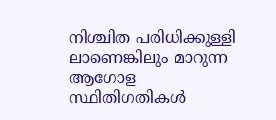നിശ്ചിത പരിധിക്കുള്ളി ലാണെങ്കിലും മാറുന്ന ആഗോള സ്ഥിതിഗതികള്‍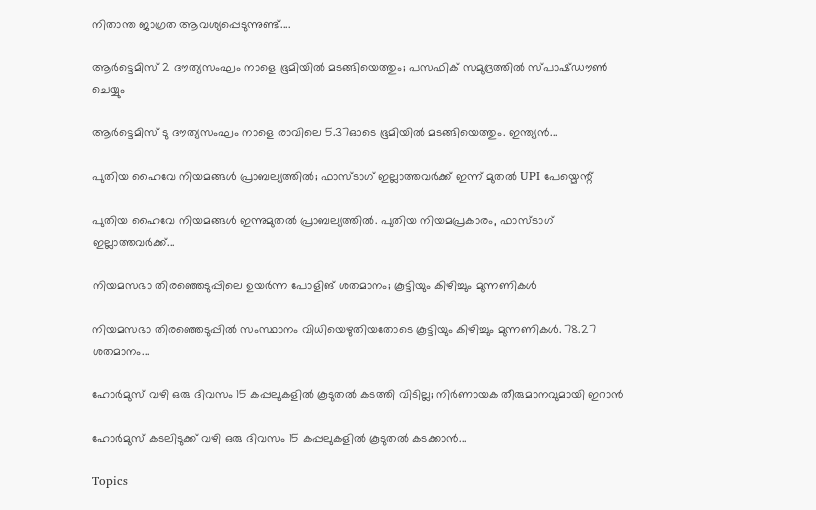നിതാന്ത ജാഗ്രത ആവശ്യപ്പെടുന്നുണ്ട്....

ആർട്ടെമിസ് 2 ദൗത്യസംഘം നാളെ ഭൂമിയിൽ മടങ്ങിയെത്തും; പസഫിക് സമുദ്രത്തിൽ സ്പാഷ്ഡൗൺ ചെയ്യും

ആർട്ടെമിസ് ടു ദൗത്യസംഘം നാളെ രാവിലെ 5.37ഓടെ ഭൂമിയിൽ മടങ്ങിയെത്തും. ഇന്ത്യൻ...

പുതിയ ഹൈവേ നിയമങ്ങൾ പ്രാബല്യത്തിൽ; ഫാസ്ടാഗ് ഇല്ലാത്തവർക്ക് ഇന്ന് മുതൽ UPI പേയ്മെന്റ്

പുതിയ ഹൈവേ നിയമങ്ങൾ ഇന്നുമുതൽ പ്രാബല്യത്തിൽ. പുതിയ നിയമപ്രകാരം, ഫാസ്ടാഗ് ഇല്ലാത്തവർക്ക്...

നിയമസഭാ തിരഞ്ഞെടുപ്പിലെ ഉയർന്ന പോളിങ് ശതമാനം; കൂട്ടിയും കിഴിച്ചും മുന്നണികൾ

നിയമസഭാ തിരഞ്ഞെടുപ്പിൽ സംസ്ഥാനം വിധിയെഴുതിയതോടെ കൂട്ടിയും കിഴിച്ചും മുന്നണികൾ. 78.27 ശതമാനം...

ഹോർമുസ് വഴി ഒരു ദിവസം 15 കപ്പലുകളിൽ കൂടുതൽ കടത്തി വിടില്ല; നിർണായക തീരുമാനവുമായി ഇറാൻ

ഹോർമുസ് കടലിടുക്ക് വഴി ഒരു ദിവസം 15 കപ്പലുകളിൽ കൂടുതൽ കടക്കാൻ...

Topics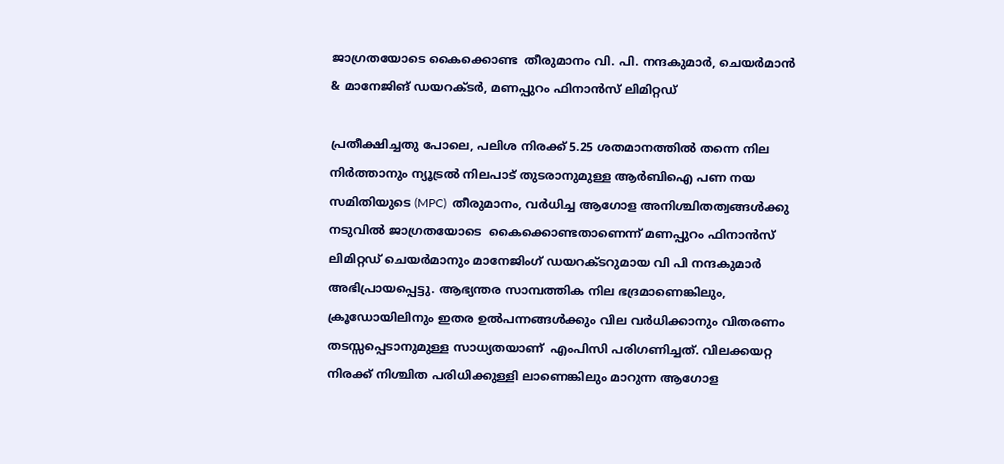ജാഗ്രതയോടെ കൈക്കൊണ്ട  തീരുമാനം വി. പി. നന്ദകുമാർ, ചെയർമാൻ & മാനേജിങ് ഡയറക്ടർ, മണപ്പുറം ഫിനാൻസ് ലിമിറ്റഡ്

പ്രതീക്ഷിച്ചതു പോലെ, പലിശ നിരക്ക് 5.25 ശതമാനത്തില്‍ തന്നെ നില നിര്‍ത്താനും ന്യൂട്രല്‍ നിലപാട് തുടരാനുമുള്ള ആര്‍ബിഐ പണ നയ സമിതിയുടെ (MPC)  തീരുമാനം, വര്‍ധിച്ച ആഗോള അനിശ്ചിതത്വങ്ങള്‍ക്കു നടുവില്‍ ജാഗ്രതയോടെ  കൈക്കൊണ്ടതാണെന്ന് മണപ്പുറം ഫിനാന്‍സ് ലിമിറ്റഡ് ചെയര്‍മാനും മാനേജിംഗ് ഡയറക്ടറുമായ വി പി നന്ദകുമാര്‍ അഭിപ്രായപ്പെട്ടു. ആഭ്യന്തര സാമ്പത്തിക നില ഭദ്രമാണെങ്കിലും, ക്രൂഡോയിലിനും ഇതര ഉല്‍പന്നങ്ങള്‍ക്കും വില വര്‍ധിക്കാനും വിതരണം തടസ്സപ്പെടാനുമുള്ള സാധ്യതയാണ്  എംപിസി പരിഗണിച്ചത്. വിലക്കയറ്റ നിരക്ക് നിശ്ചിത പരിധിക്കുള്ളി ലാണെങ്കിലും മാറുന്ന ആഗോള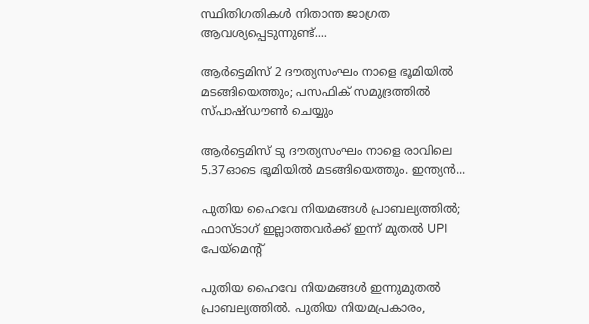സ്ഥിതിഗതികള്‍ നിതാന്ത ജാഗ്രത ആവശ്യപ്പെടുന്നുണ്ട്....

ആർട്ടെമിസ് 2 ദൗത്യസംഘം നാളെ ഭൂമിയിൽ മടങ്ങിയെത്തും; പസഫിക് സമുദ്രത്തിൽ സ്പാഷ്ഡൗൺ ചെയ്യും

ആർട്ടെമിസ് ടു ദൗത്യസംഘം നാളെ രാവിലെ 5.37ഓടെ ഭൂമിയിൽ മടങ്ങിയെത്തും. ഇന്ത്യൻ...

പുതിയ ഹൈവേ നിയമങ്ങൾ പ്രാബല്യത്തിൽ; ഫാസ്ടാഗ് ഇല്ലാത്തവർക്ക് ഇന്ന് മുതൽ UPI പേയ്മെന്റ്

പുതിയ ഹൈവേ നിയമങ്ങൾ ഇന്നുമുതൽ പ്രാബല്യത്തിൽ. പുതിയ നിയമപ്രകാരം,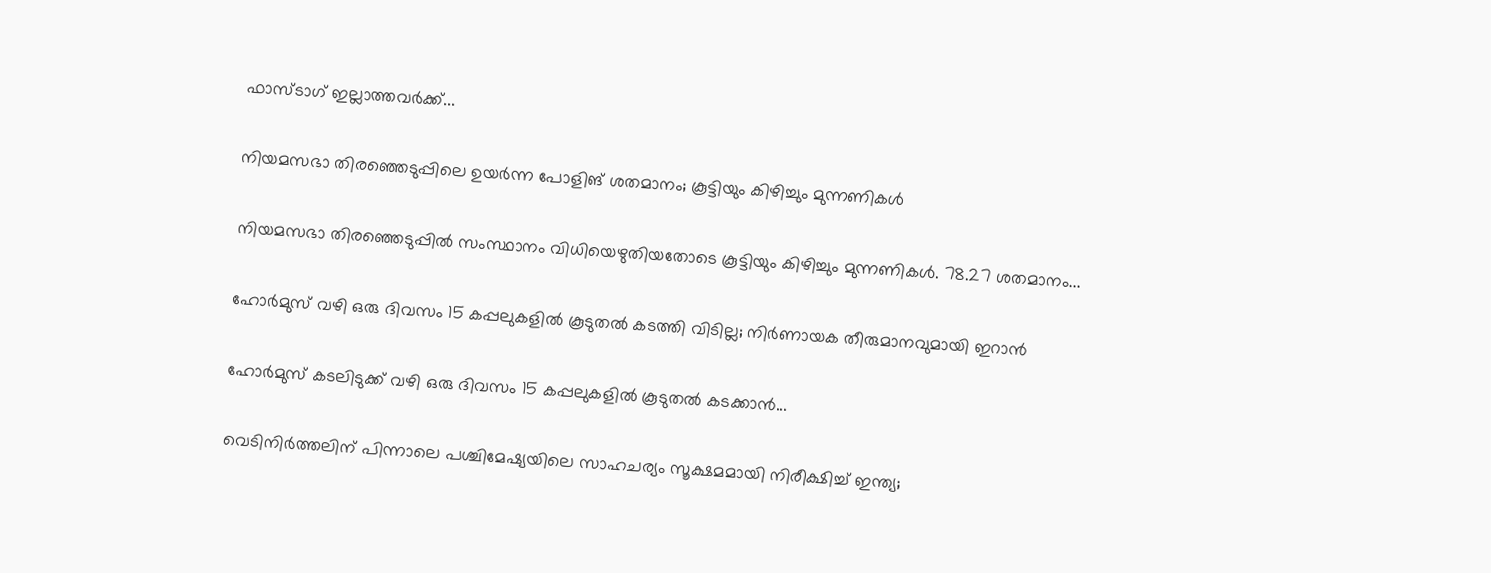ഫാസ്ടാഗ് ഇല്ലാത്തവർക്ക്...

നിയമസഭാ തിരഞ്ഞെടുപ്പിലെ ഉയർന്ന പോളിങ് ശതമാനം; കൂട്ടിയും കിഴിച്ചും മുന്നണികൾ

നിയമസഭാ തിരഞ്ഞെടുപ്പിൽ സംസ്ഥാനം വിധിയെഴുതിയതോടെ കൂട്ടിയും കിഴിച്ചും മുന്നണികൾ. 78.27 ശതമാനം...

ഹോർമുസ് വഴി ഒരു ദിവസം 15 കപ്പലുകളിൽ കൂടുതൽ കടത്തി വിടില്ല; നിർണായക തീരുമാനവുമായി ഇറാൻ

ഹോർമുസ് കടലിടുക്ക് വഴി ഒരു ദിവസം 15 കപ്പലുകളിൽ കൂടുതൽ കടക്കാൻ...

വെടിനിര്‍ത്തലിന് പിന്നാലെ പശ്ചിമേഷ്യയിലെ സാഹചര്യം സൂക്ഷമമായി നിരീക്ഷിച്ച് ഇന്ത്യ;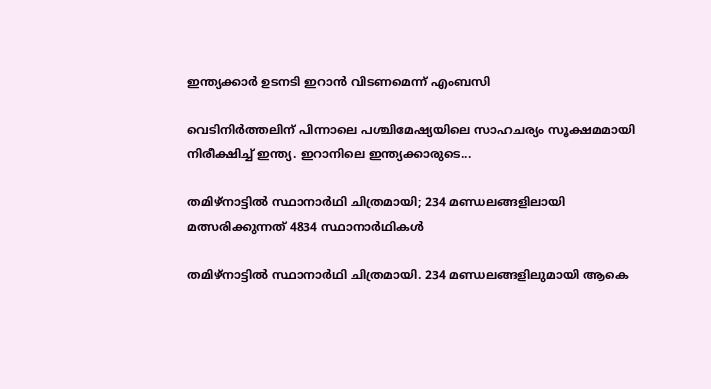ഇന്ത്യക്കാര്‍ ഉടനടി ഇറാന്‍ വിടണമെന്ന് എംബസി

വെടിനിര്‍ത്തലിന് പിന്നാലെ പശ്ചിമേഷ്യയിലെ സാഹചര്യം സൂക്ഷമമായി നിരീക്ഷിച്ച് ഇന്ത്യ. ഇറാനിലെ ഇന്ത്യക്കാരുടെ...

തമിഴ്‌നാട്ടില്‍ സ്ഥാനാര്‍ഥി ചിത്രമായി; 234 മണ്ഡലങ്ങളിലായി മത്സരിക്കുന്നത് 4834 സ്ഥാനാര്‍ഥികള്‍

തമിഴ്‌നാട്ടില്‍ സ്ഥാനാര്‍ഥി ചിത്രമായി. 234 മണ്ഡലങ്ങളിലുമായി ആകെ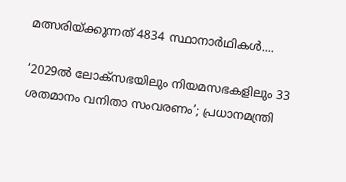മത്സരിയ്ക്കുന്നത് 4834 സ്ഥാനാര്‍ഥികള്‍....

‘2029ൽ ലോക്സഭയിലും നിയമസഭകളിലും 33 ശതമാനം വനിതാ സംവരണം’; പ്രധാനമന്ത്രി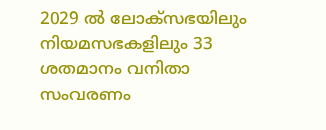2029 ൽ ലോക്സഭയിലും നിയമസഭകളിലും 33 ശതമാനം വനിതാ സംവരണം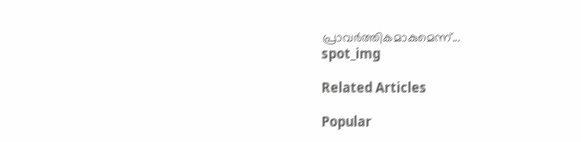പ്രാവർത്തികമാകുമെന്ന്...
spot_img

Related Articles

Popular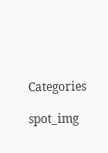Categories

spot_img